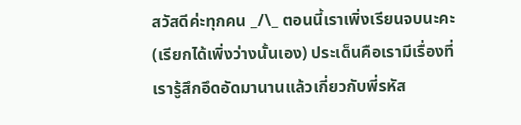สวัสดีค่ะทุกคน _/\_ ตอนนี้เราเพิ่งเรียนจบนะคะ (เรียกได้เพิ่งว่างนั้นเอง) ประเด็นคือเรามีเรื่องที่เรารู้สึกอึดอัดมานานแล้วเกี่ยวกับพี่รหัส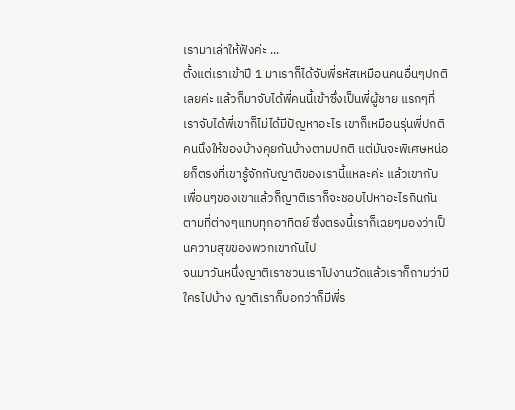เรามาเล่าให้ฟังค่ะ ...
ตั้งแต่เราเข้าปี 1 มาเราก็ได้จับพี่รหัสเหมือนคนอื่นๆปกติเลยค่ะ แล้วก็มาจับได้พี่คนนี้เข้าซึ่งเป็นพี่ผู้ชาย แรกๆที่เราจับได้พี่เขาก็ไม่ได้มีปัญหาอะไร เขาก็เหมือนรุ่นพี่ปกติคนนึงให้ของบ้างคุยกันบ้างตามปกติ แต่มันจะพิเศษหน่อยก็ตรงที่เขารู้จักกับญาติของเรานี้แหละค่ะ แล้วเขากับเพื่อนๆของเขาแล้วก็ญาติเราก็จะชอบไปหาอะไรกินกันตามที่ต่างๆแทบทุกอาทิตย์ ซึ่งตรงนี้เราก็เฉยๆมองว่าเป็นความสุขของพวกเขากันไป
จนมาวันหนึ่งญาติเราชวนเราไปงานวัดแล้วเราก็ถามว่ามีใครไปบ้าง ญาติเราก็บอกว่าก็มีพี่ร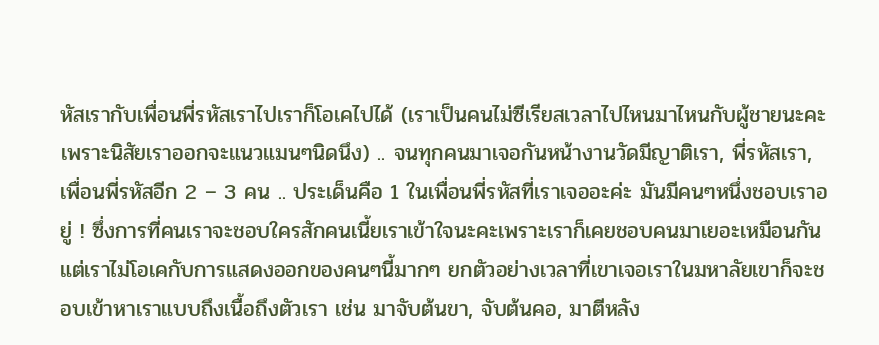หัสเรากับเพื่อนพี่รหัสเราไปเราก็โอเคไปได้ (เราเป็นคนไม่ซีเรียสเวลาไปไหนมาไหนกับผู้ชายนะคะ เพราะนิสัยเราออกจะแนวแมนๆนิดนึง) .. จนทุกคนมาเจอกันหน้างานวัดมีญาติเรา, พี่รหัสเรา, เพื่อนพี่รหัสอีก 2 – 3 คน .. ประเด็นคือ 1 ในเพื่อนพี่รหัสที่เราเจออะค่ะ มันมีคนๆหนึ่งชอบเราอยู่ ! ซึ่งการที่คนเราจะชอบใครสักคนเนี้ยเราเข้าใจนะคะเพราะเราก็เคยชอบคนมาเยอะเหมือนกัน แต่เราไม่โอเคกับการแสดงออกของคนๆนี้มากๆ ยกตัวอย่างเวลาที่เขาเจอเราในมหาลัยเขาก็จะชอบเข้าหาเราแบบถึงเนื้อถึงตัวเรา เช่น มาจับต้นขา, จับต้นคอ, มาตีหลัง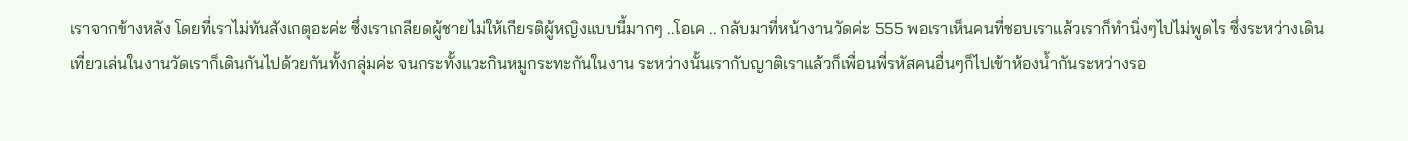เราจากข้างหลัง โดยที่เราไม่ทันสังเกตุอะค่ะ ซึ่งเราเกลียดผู้ชายไม่ให้เกียรติผู้หญิงแบบนี้มากๆ ..โอเค .. กลับมาที่หน้างานวัดค่ะ 555 พอเราเห็นคนที่ชอบเราแล้วเราก็ทำนิ่งๆไปไม่พูดไร ซึ่งระหว่างเดินเที่ยวเล่นในงานวัดเราก็เดินกันไปด้วยกันทั้งกลุ่มค่ะ จนกระทั้งแวะกินหมูกระทะกันในงาน ระหว่างนั้นเรากับญาติเราแล้วก็เพื่อนพี่รหัสคนอื่นๆก็ไปเข้าห้องน้ำกันระหว่างรอ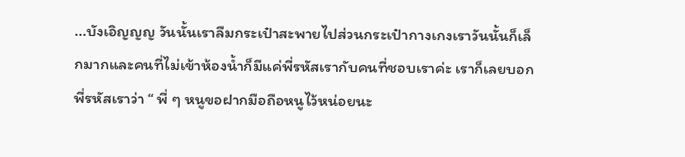...บังเอิญญญ วันนั้นเราลืมกระเป๋าสะพายไปส่วนกระเป๋ากางเกงเราวันนั้นก็เล็กมากและคนที่ไม่เข้าห้องน้ำก็มีแค่พี่รหัสเรากับคนที่ชอบเราค่ะ เราก็เลยบอกพี่รหัสเราว่า “ พี่ ๆ หนูขอฝากมือถือหนูไว้หน่อยนะ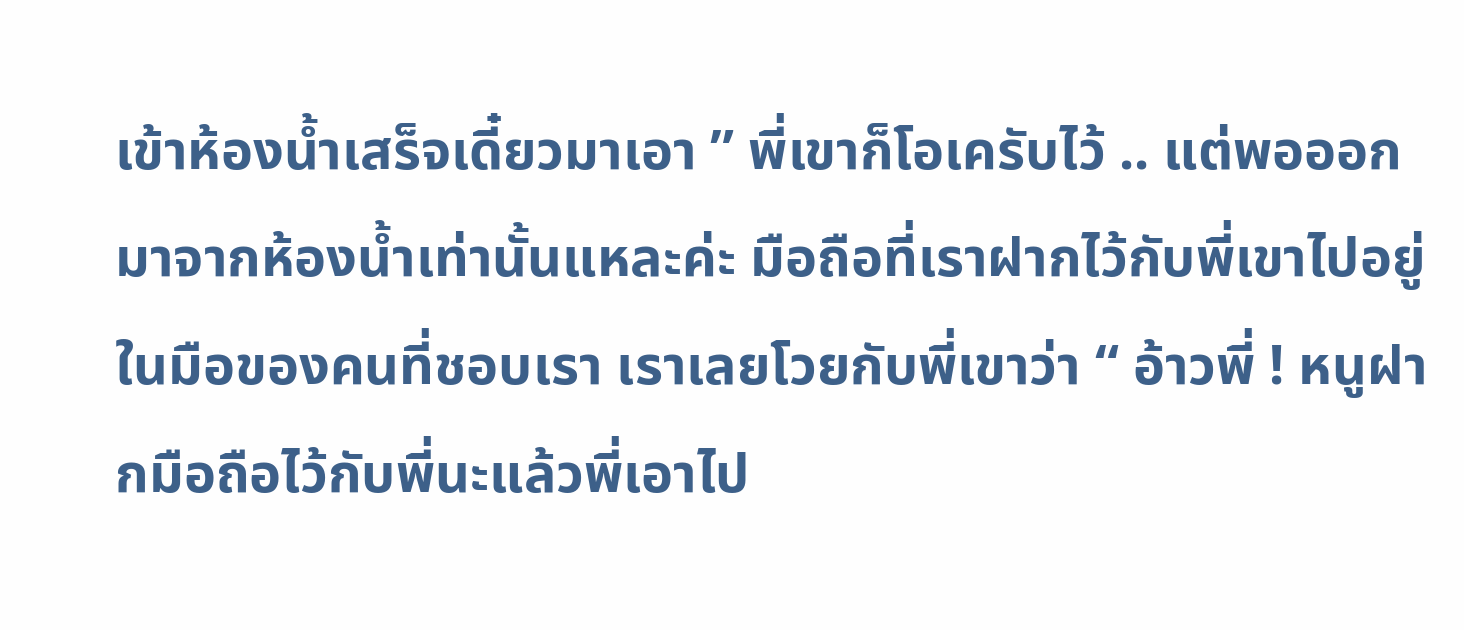เข้าห้องน้ำเสร็จเดี๋ยวมาเอา ” พี่เขาก็โอเครับไว้ .. แต่พอออกมาจากห้องน้ำเท่านั้นแหละค่ะ มือถือที่เราฝากไว้กับพี่เขาไปอยู่ในมือของคนที่ชอบเรา เราเลยโวยกับพี่เขาว่า “ อ้าวพี่ ! หนูฝากมือถือไว้กับพี่นะแล้วพี่เอาไป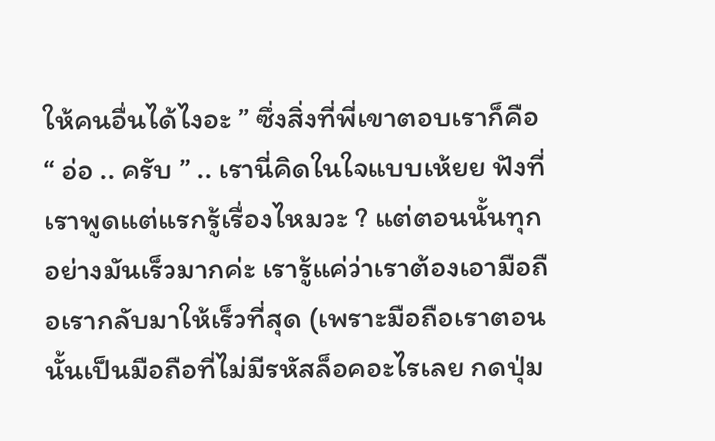ให้คนอื่นได้ไงอะ ” ซึ่งสิ่งที่พี่เขาตอบเราก็คือ “ อ่อ .. ครับ ” .. เรานี่คิดในใจแบบเห้ยย ฟังที่เราพูดแต่แรกรู้เรื่องไหมวะ ? แต่ตอนนั้นทุกอย่างมันเร็วมากค่ะ เรารู้แค่ว่าเราต้องเอามือถือเรากลับมาให้เร็วที่สุด (เพราะมือถือเราตอนนั้นเป็นมือถือที่ไม่มีรหัสล็อคอะไรเลย กดปุ่ม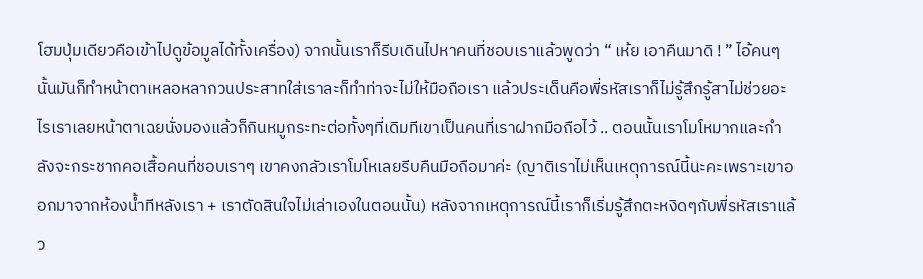โฮมปุ่มเดียวคือเข้าไปดูข้อมูลได้ทั้งเครื่อง) จากนั้นเราก็รีบเดินไปหาคนที่ชอบเราแล้วพูดว่า “ เห้ย เอาคืนมาดิ ! ” ไอ้คนๆนั้นมันก็ทำหน้าตาเหลอหลากวนประสาทใส่เราละก็ทำท่าจะไม่ให้มือถือเรา แล้วประเด็นคือพี่รหัสเราก็ไม่รู้สึกรู้สาไม่ช่วยอะไรเราเลยหน้าตาเฉยนั่งมองแล้วก็กินหมูกระทะต่อทั้งๆที่เดิมทีเขาเป็นคนที่เราฝากมือถือไว้ .. ตอนนั้นเราโมโหมากและกำลังจะกระชากคอเสื้อคนที่ชอบเราๆ เขาคงกลัวเราโมโหเลยรีบคืนมือถือมาค่ะ (ญาติเราไม่เห็นเหตุการณ์นี้นะคะเพราะเขาออกมาจากห้องน้ำทีหลังเรา + เราตัดสินใจไม่เล่าเองในตอนนั้น) หลังจากเหตุการณ์นี้เราก็เริ่มรู้สึกตะหงิดๆกับพี่รหัสเราแล้ว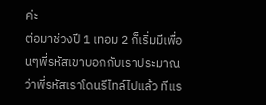ค่ะ
ต่อมาช่วงปี 1 เทอม 2 ก็เริ่มมีเพื่อนๆพี่รหัสเขาบอกกับเราประมาณว่าพี่รหัสเราโดนรีไทล์ไปแล้ว ทีแร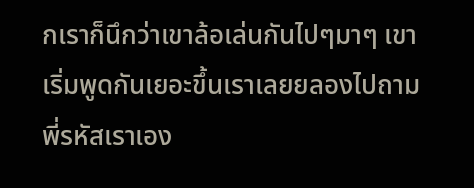กเราก็นึกว่าเขาล้อเล่นกันไปๆมาๆ เขาเริ่มพูดกันเยอะขึ้นเราเลยยลองไปถามพี่รหัสเราเอง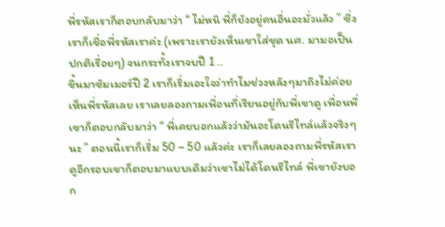พี่รหัสเราก็ตอบกลับมาว่า “ ไม่หนิ พี่ก็ยังอยู่คนอื่นอะมั่วแล้ว ” ซึ่งเราก็เชื่อพี่รหัสเราค่ะ (เพราะเรายังเห็นเขาใส่ชุด นศ. มามอเป็นปกติเรื่อยๆ) จนกระทั้งเราจบปี 1 ..
ขึ้นมาซัมเมอร์ปี 2 เราก็เริ่มเอะใจว่าทำไมช่วงหลังๆมาถึงไม่ค่อยเห็นพี่รหัสเลย เราเลยลองถามเพื่อนที่เรียนอยู่กับพี่เขาดู เพื่อนพี่เขาก็ตอบกลับมาว่า “ พี่เคยบอกแล้วว่ามันอะโดนรีไทล์แล้วจริงๆนะ ” ตอนนี้เราก็เริ่ม 50 – 50 แล้วค่ะ เราก็เลยลองถามพี่รหัสเราดูอีกรอบเขาก็ตอบมาแบบเดิมว่าเขาไม่ได้โดนรีไทล์ พี่เขายังบอก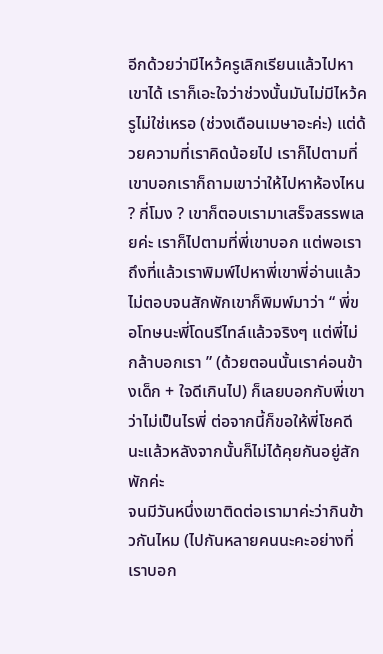อีกด้วยว่ามีไหว้ครูเลิกเรียนแล้วไปหาเขาได้ เราก็เอะใจว่าช่วงนั้นมันไม่มีไหว้ครูไม่ใช่เหรอ (ช่วงเดือนเมษาอะค่ะ) แต่ด้วยความที่เราคิดน้อยไป เราก็ไปตามที่เขาบอกเราก็ถามเขาว่าให้ไปหาห้องไหน ? กี่โมง ? เขาก็ตอบเรามาเสร็จสรรพเลยค่ะ เราก็ไปตามที่พี่เขาบอก แต่พอเราถึงที่แล้วเราพิมพ์ไปหาพี่เขาพี่อ่านแล้วไม่ตอบจนสักพักเขาก็พิมพ์มาว่า “ พี่ขอโทษนะพี่โดนรีไทล์แล้วจริงๆ แต่พี่ไม่กล้าบอกเรา ” (ด้วยตอนนั้นเราค่อนข้างเด็ก + ใจดีเกินไป) ก็เลยบอกกับพี่เขาว่าไม่เป็นไรพี่ ต่อจากนี้ก็ขอให้พี่โชคดีนะแล้วหลังจากนั้นก็ไม่ได้คุยกันอยู่สักพักค่ะ
จนมีวันหนึ่งเขาติดต่อเรามาค่ะว่ากินข้าวกันไหม (ไปกันหลายคนนะคะอย่างที่เราบอก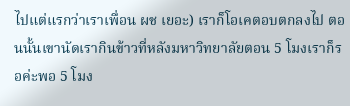ไปแต่แรกว่าเราเพื่อน ผช เยอะ) เราก็โอเคตอบตกลงไป ตอนนั้นเขานัดเรากินข้าวที่หลังมหาวิทยาลัยตอน 5 โมงเราก็รอค่ะพอ 5 โมง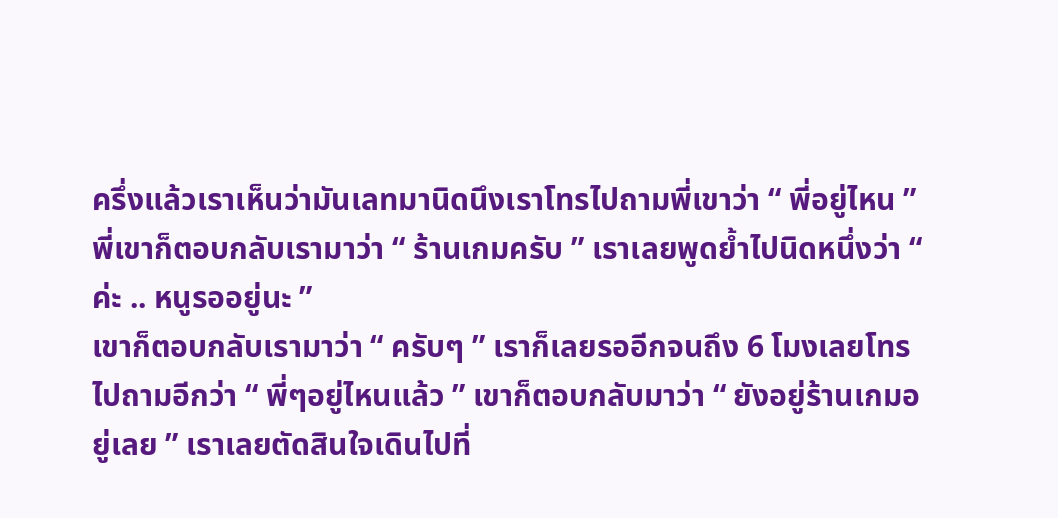ครึ่งแล้วเราเห็นว่ามันเลทมานิดนึงเราโทรไปถามพี่เขาว่า “ พี่อยู่ไหน ” พี่เขาก็ตอบกลับเรามาว่า “ ร้านเกมครับ ” เราเลยพูดย้ำไปนิดหนึ่งว่า “ ค่ะ .. หนูรออยู่นะ ”
เขาก็ตอบกลับเรามาว่า “ ครับๆ ” เราก็เลยรออีกจนถึง 6 โมงเลยโทรไปถามอีกว่า “ พี่ๆอยู่ไหนแล้ว ” เขาก็ตอบกลับมาว่า “ ยังอยู่ร้านเกมอยู่เลย ” เราเลยตัดสินใจเดินไปที่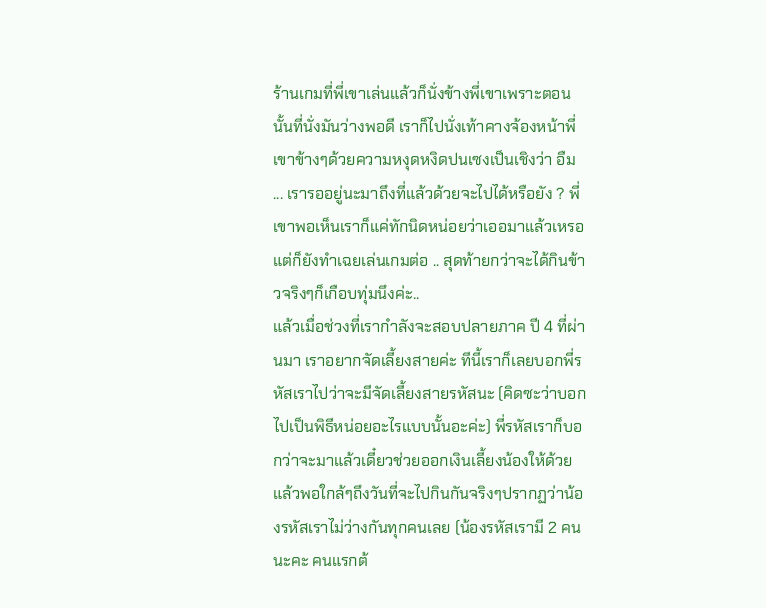ร้านเกมที่พี่เขาเล่นแล้วก็นั่งข้างพี่เขาเพราะตอนนั้นที่นั่งมันว่างพอดี เราก็ไปนั่งเท้าคางจ้องหน้าพี่เขาข้างๆด้วยความหงุดหงิดปนเซงเป็นเชิงว่า อืม ... เรารออยู่นะมาถึงที่แล้วด้วยจะไปได้หรือยัง ? พี่เขาพอเห็นเราก็แค่ทักนิดหน่อยว่าเออมาแล้วเหรอแต่ก็ยังทำเฉยเล่นเกมต่อ .. สุดท้ายกว่าจะได้กินข้าวจริงๆก็เกือบทุ่มนึงค่ะ..
แล้วเมื่อช่วงที่เรากำลังจะสอบปลายภาค ปี 4 ที่ผ่านมา เราอยากจัดเลี้ยงสายค่ะ ทีนี้เราก็เลยบอกพี่รหัสเราไปว่าจะมีจัดเลี้ยงสายรหัสนะ (คิดซะว่าบอกไปเป็นพิธีหน่อยอะไรแบบนั้นอะค่ะ) พี่รหัสเราก็บอกว่าจะมาแล้วเดี๋ยวช่วยออกเงินเลี้ยงน้องให้ด้วย แล้วพอใกล้ๆถึงวันที่จะไปกินกันจริงๆปรากฏว่าน้องรหัสเราไม่ว่างกันทุกคนเลย (น้องรหัสเรามี 2 คนนะคะ คนแรกต้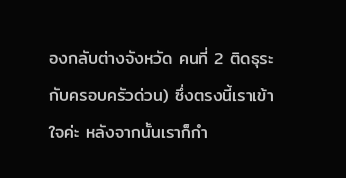องกลับต่างจังหวัด คนที่ 2 ติดธุระกับครอบครัวด่วน) ซึ่งตรงนี้เราเข้าใจค่ะ หลังจากนั้นเราก็กำ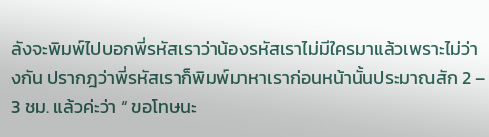ลังจะพิมพ์ไปบอกพี่รหัสเราว่าน้องรหัสเราไม่มีใครมาแล้วเพราะไม่ว่างกัน ปรากฎว่าพี่รหัสเราก็พิมพ์มาหาเราก่อนหน้านั้นประมาณสัก 2 – 3 ชม. แล้วค่ะว่า “ ขอโทษนะ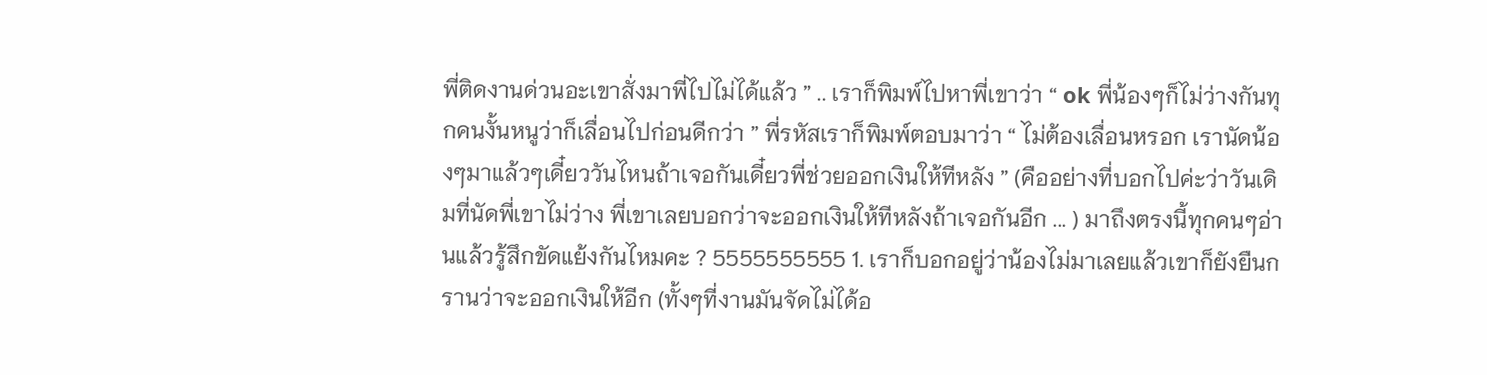พี่ติดงานด่วนอะเขาสั่งมาพี่ไปไม่ได้แล้ว ” .. เราก็พิมพ์ไปหาพี่เขาว่า “ ok พี่น้องๆก็ไม่ว่างกันทุกคนงั้นหนูว่าก็เลื่อนไปก่อนดีกว่า ” พี่รหัสเราก็พิมพ์ตอบมาว่า “ ไม่ต้องเลื่อนหรอก เรานัดน้องๆมาแล้วๆเดี๋ยววันไหนถ้าเจอกันเดี๋ยวพี่ช่วยออกเงินให้ทีหลัง ” (คืออย่างที่บอกไปค่ะว่าวันเดิมที่นัดพี่เขาไม่ว่าง พี่เขาเลยบอกว่าจะออกเงินให้ทีหลังถ้าเจอกันอีก ... ) มาถึงตรงนี้ทุกคนๆอ่านแล้วรู้สึกขัดแย้งกันไหมคะ ? 5555555555 1. เราก็บอกอยู่ว่าน้องไม่มาเลยแล้วเขาก็ยังยืนกรานว่าจะออกเงินให้อีก (ทั้งๆที่งานมันจัดไม่ได้อ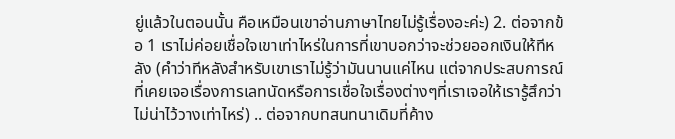ยู่แล้วในตอนนั้น คือเหมือนเขาอ่านภาษาไทยไม่รู้เรื่องอะค่ะ) 2. ต่อจากข้อ 1 เราไม่ค่อยเชื่อใจเขาเท่าไหร่ในการที่เขาบอกว่าจะช่วยออกเงินให้ทีหลัง (คำว่าทีหลังสำหรับเขาเราไม่รู้ว่ามันนานแค่ไหน แต่จากประสบการณ์ที่เคยเจอเรื่องการเลทนัดหรือการเชื่อใจเรื่องต่างๆที่เราเจอให้เรารู้สึกว่าไม่น่าไว้วางเท่าไหร่) .. ต่อจากบทสนทนาเดิมที่ค้าง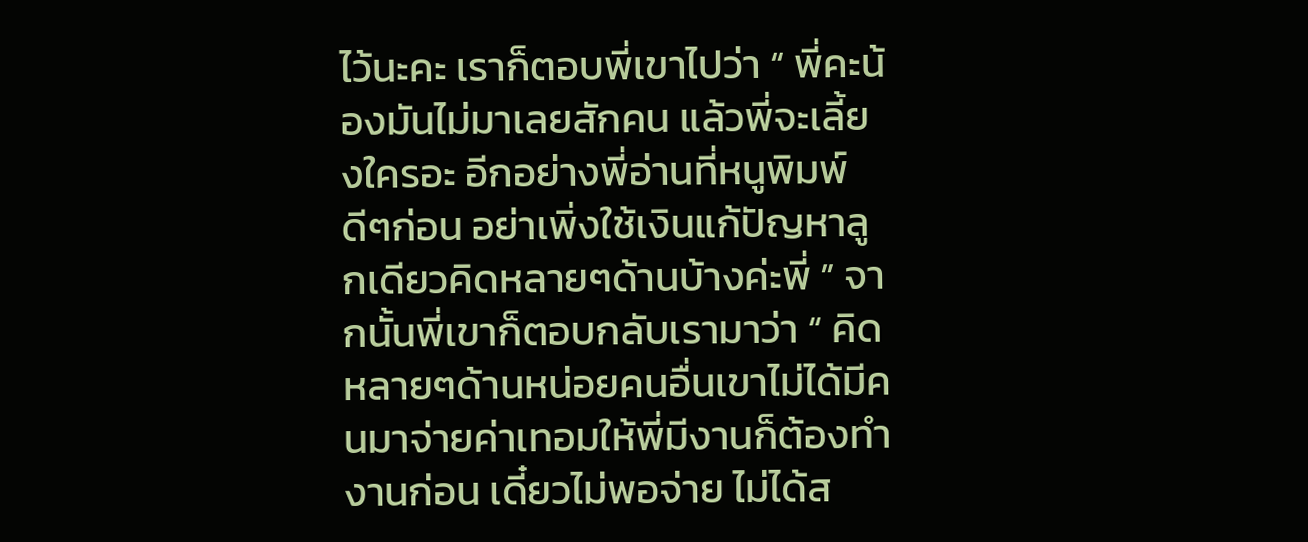ไว้นะคะ เราก็ตอบพี่เขาไปว่า “ พี่คะน้องมันไม่มาเลยสักคน แล้วพี่จะเลี้ยงใครอะ อีกอย่างพี่อ่านที่หนูพิมพ์ดีๆก่อน อย่าเพิ่งใช้เงินแก้ปัญหาลูกเดียวคิดหลายๆด้านบ้างค่ะพี่ ” จากนั้นพี่เขาก็ตอบกลับเรามาว่า “ คิดหลายๆด้านหน่อยคนอื่นเขาไม่ได้มีคนมาจ่ายค่าเทอมให้พี่มีงานก็ต้องทำงานก่อน เดี๋ยวไม่พอจ่าย ไม่ได้ส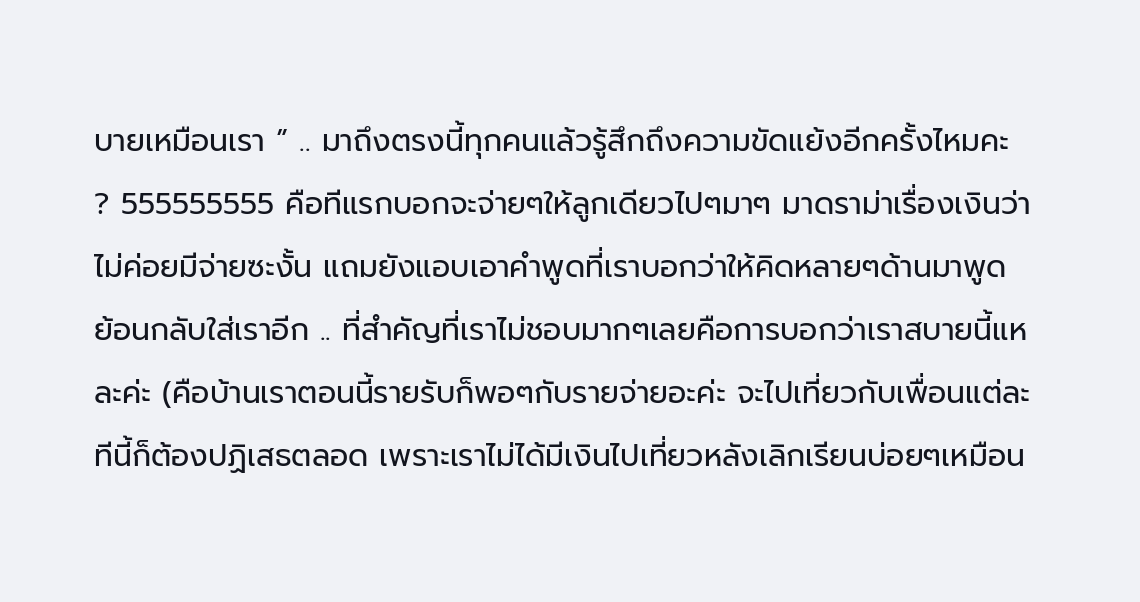บายเหมือนเรา ” .. มาถึงตรงนี้ทุกคนแล้วรู้สึกถึงความขัดแย้งอีกครั้งไหมคะ ? 555555555 คือทีแรกบอกจะจ่ายๆให้ลูกเดียวไปๆมาๆ มาดราม่าเรื่องเงินว่าไม่ค่อยมีจ่ายซะงั้น แถมยังแอบเอาคำพูดที่เราบอกว่าให้คิดหลายๆด้านมาพูด
ย้อนกลับใส่เราอีก .. ที่สำคัญที่เราไม่ชอบมากๆเลยคือการบอกว่าเราสบายนี้แหละค่ะ (คือบ้านเราตอนนี้รายรับก็พอๆกับรายจ่ายอะค่ะ จะไปเที่ยวกับเพื่อนแต่ละทีนี้ก็ต้องปฏิเสธตลอด เพราะเราไม่ได้มีเงินไปเที่ยวหลังเลิกเรียนบ่อยๆเหมือน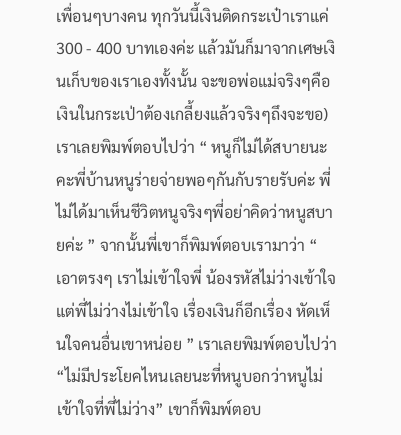เพื่อนๆบางคน ทุกวันนี้เงินติดกระเป๋าเราแค่ 300 - 400 บาทเองค่ะ แล้วมันก็มาจากเศษเงินเก็บของเราเองทั้งนั้น จะขอพ่อแม่จริงๆคือเงินในกระเป่าต้องเกลี้ยงแล้วจริงๆถึงจะขอ) เราเลยพิมพ์ตอบไปว่า “ หนูก็ไม่ได้สบายนะคะพี่บ้านหนูร่ายจ่ายพอๆกันกับรายรับค่ะ พี่ไม่ได้มาเห็นชีวิตหนูจริงๆพี่อย่าคิดว่าหนูสบายค่ะ ” จากนั้นพี่เขาก็พิมพ์ตอบเรามาว่า “ เอาตรงๆ เราไม่เข้าใจพี่ น้องรหัสไม่ว่างเข้าใจ แต่พี่ไม่ว่างไม่เข้าใจ เรื่องเงินก็อีกเรื่อง หัดเห็นใจคนอื่นเขาหน่อย ” เราเลยพิมพ์ตอบไปว่า “ไม่มีประโยคไหนเลยนะที่หนูบอกว่าหนูไม่เข้าใจที่พี่ไม่ว่าง” เขาก็พิมพ์ตอบ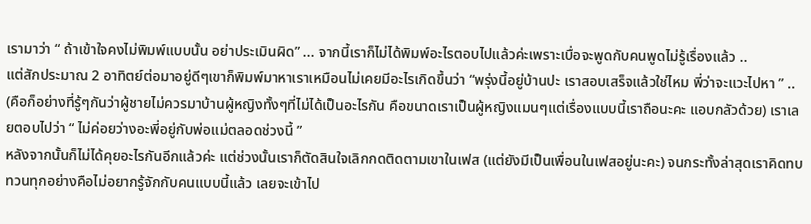เรามาว่า “ ถ้าเข้าใจคงไม่พิมพ์แบบนั้น อย่าประเมินผิด” ... จากนี้เราก็ไม่ได้พิมพ์อะไรตอบไปแล้วค่ะเพราะเบื่อจะพูดกับคนพูดไม่รู้เรื่องแล้ว ..
แต่สักประมาณ 2 อาทิตย์ต่อมาอยู่ดีๆเขาก็พิมพ์มาหาเราเหมือนไม่เคยมีอะไรเกิดขึ้นว่า “พรุ่งนี้อยู่บ้านปะ เราสอบเสร็จแล้วใช่ไหม พี่ว่าจะแวะไปหา ” .. (คือก็อย่างที่รู้ๆกันว่าผู้ชายไม่ควรมาบ้านผู้หญิงทั้งๆที่ไม่ได้เป็นอะไรกัน คือขนาดเราเป็นผู้หญิงแมนๆแต่เรื่องแบบนี้เราถือนะคะ แอบกลัวด้วย) เราเลยตอบไปว่า “ ไม่ค่อยว่างอะพี่อยู่กับพ่อแม่ตลอดช่วงนี้ ”
หลังจากนั้นก็ไม่ได้คุยอะไรกันอีกแล้วค่ะ แต่ช่วงนั้นเราก็ตัดสินใจเลิกกดติดตามเขาในเฟส (แต่ยังมีเป็นเพื่อนในเฟสอยู่นะคะ) จนกระทั้งล่าสุดเราคิดทบทวนทุกอย่างคือไม่อยากรู้จักกับคนแบบนี้แล้ว เลยจะเข้าไป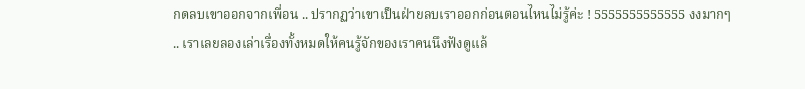กดลบเขาออกจากเพื่อน .. ปรากฏว่าเขาเป็นฝ่ายลบเราออกก่อนตอนไหนไม่รู้ค่ะ ! 5555555555555 งงมากๆ .. เราเลยลองเล่าเรื่องทั้งหมดให้คนรู้จักของเราคนนึงฟังดูแล้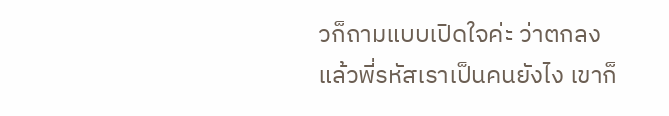วก็ถามแบบเปิดใจค่ะ ว่าตกลงแล้วพี่รหัสเราเป็นคนยังไง เขาก็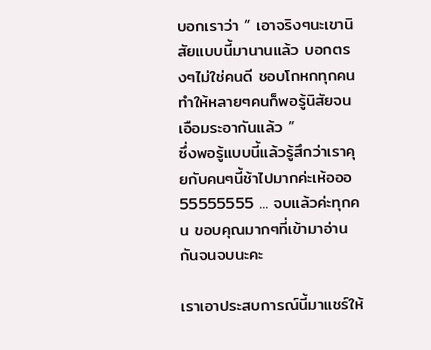บอกเราว่า “ เอาจริงๆนะเขานิสัยแบบนี้มานานแล้ว บอกตรงๆไม่ใช่คนดี ชอบโกหกทุกคน ทำให้หลายๆคนก็พอรู้นิสัยจนเอือมระอากันแล้ว ”
ซึ่งพอรู้แบบนี้แล้วรู้สึกว่าเราคุยกับคนๆนี้ช้าไปมากค่ะเห้อออ 55555555 ... จบแล้วค่ะทุกคน ขอบคุณมากๆที่เข้ามาอ่านกันจนจบนะคะ

เราเอาประสบการณ์นี้มาแชร์ให้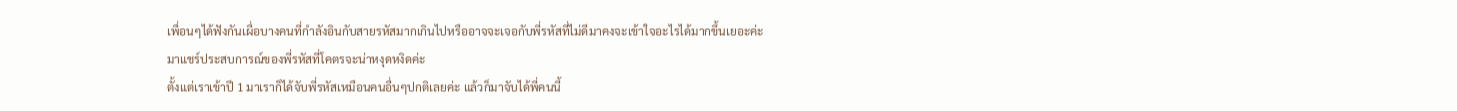เพื่อนๆได้ฟังกันเผื่อบางคนที่กำลังอินกับสายรหัสมากเกินไปหรืออาจจะเจอกับพี่รหัสที่ไม่ดีมาคงจะเข้าใจอะไรได้มากขึ้นเยอะค่ะ
มาแชร์ประสบการณ์ของพี่รหัสที่โคตรจะน่าหงุดหงิดค่ะ
ตั้งแต่เราเข้าปี 1 มาเราก็ได้จับพี่รหัสเหมือนคนอื่นๆปกติเลยค่ะ แล้วก็มาจับได้พี่คนนี้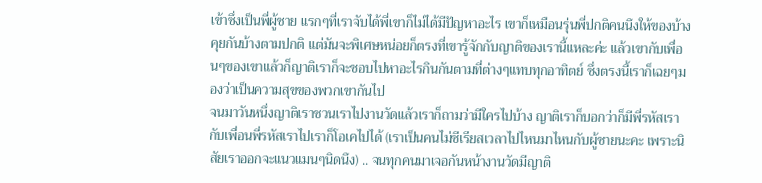เข้าซึ่งเป็นพี่ผู้ชาย แรกๆที่เราจับได้พี่เขาก็ไม่ได้มีปัญหาอะไร เขาก็เหมือนรุ่นพี่ปกติคนนึงให้ของบ้างคุยกันบ้างตามปกติ แต่มันจะพิเศษหน่อยก็ตรงที่เขารู้จักกับญาติของเรานี้แหละค่ะ แล้วเขากับเพื่อนๆของเขาแล้วก็ญาติเราก็จะชอบไปหาอะไรกินกันตามที่ต่างๆแทบทุกอาทิตย์ ซึ่งตรงนี้เราก็เฉยๆมองว่าเป็นความสุขของพวกเขากันไป
จนมาวันหนึ่งญาติเราชวนเราไปงานวัดแล้วเราก็ถามว่ามีใครไปบ้าง ญาติเราก็บอกว่าก็มีพี่รหัสเรากับเพื่อนพี่รหัสเราไปเราก็โอเคไปได้ (เราเป็นคนไม่ซีเรียสเวลาไปไหนมาไหนกับผู้ชายนะคะ เพราะนิสัยเราออกจะแนวแมนๆนิดนึง) .. จนทุกคนมาเจอกันหน้างานวัดมีญาติ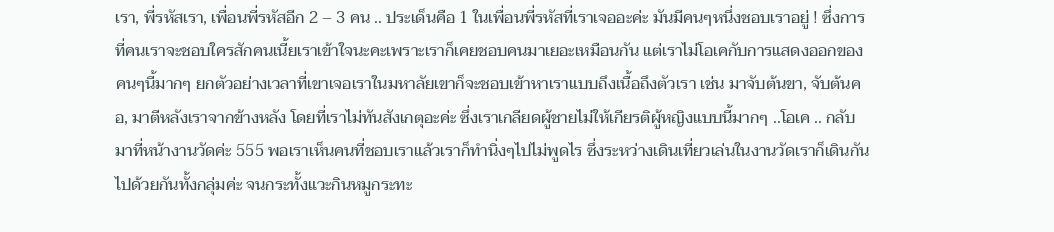เรา, พี่รหัสเรา, เพื่อนพี่รหัสอีก 2 – 3 คน .. ประเด็นคือ 1 ในเพื่อนพี่รหัสที่เราเจออะค่ะ มันมีคนๆหนึ่งชอบเราอยู่ ! ซึ่งการที่คนเราจะชอบใครสักคนเนี้ยเราเข้าใจนะคะเพราะเราก็เคยชอบคนมาเยอะเหมือนกัน แต่เราไม่โอเคกับการแสดงออกของคนๆนี้มากๆ ยกตัวอย่างเวลาที่เขาเจอเราในมหาลัยเขาก็จะชอบเข้าหาเราแบบถึงเนื้อถึงตัวเรา เช่น มาจับต้นขา, จับต้นคอ, มาตีหลังเราจากข้างหลัง โดยที่เราไม่ทันสังเกตุอะค่ะ ซึ่งเราเกลียดผู้ชายไม่ให้เกียรติผู้หญิงแบบนี้มากๆ ..โอเค .. กลับมาที่หน้างานวัดค่ะ 555 พอเราเห็นคนที่ชอบเราแล้วเราก็ทำนิ่งๆไปไม่พูดไร ซึ่งระหว่างเดินเที่ยวเล่นในงานวัดเราก็เดินกันไปด้วยกันทั้งกลุ่มค่ะ จนกระทั้งแวะกินหมูกระทะ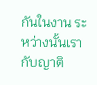กันในงาน ระหว่างนั้นเรากับญาติ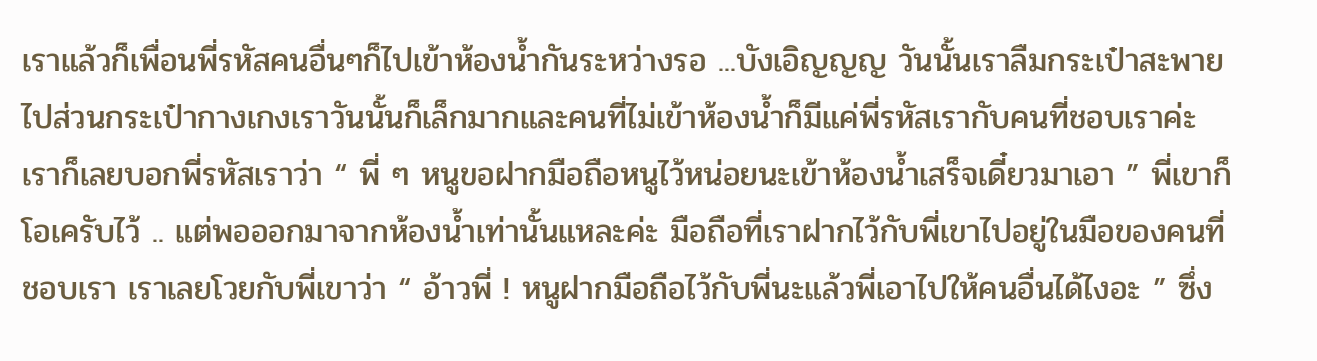เราแล้วก็เพื่อนพี่รหัสคนอื่นๆก็ไปเข้าห้องน้ำกันระหว่างรอ ...บังเอิญญญ วันนั้นเราลืมกระเป๋าสะพายไปส่วนกระเป๋ากางเกงเราวันนั้นก็เล็กมากและคนที่ไม่เข้าห้องน้ำก็มีแค่พี่รหัสเรากับคนที่ชอบเราค่ะ เราก็เลยบอกพี่รหัสเราว่า “ พี่ ๆ หนูขอฝากมือถือหนูไว้หน่อยนะเข้าห้องน้ำเสร็จเดี๋ยวมาเอา ” พี่เขาก็โอเครับไว้ .. แต่พอออกมาจากห้องน้ำเท่านั้นแหละค่ะ มือถือที่เราฝากไว้กับพี่เขาไปอยู่ในมือของคนที่ชอบเรา เราเลยโวยกับพี่เขาว่า “ อ้าวพี่ ! หนูฝากมือถือไว้กับพี่นะแล้วพี่เอาไปให้คนอื่นได้ไงอะ ” ซึ่ง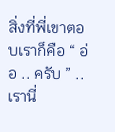สิ่งที่พี่เขาตอบเราก็คือ “ อ่อ .. ครับ ” .. เรานี่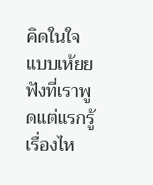คิดในใจแบบเห้ยย ฟังที่เราพูดแต่แรกรู้เรื่องไห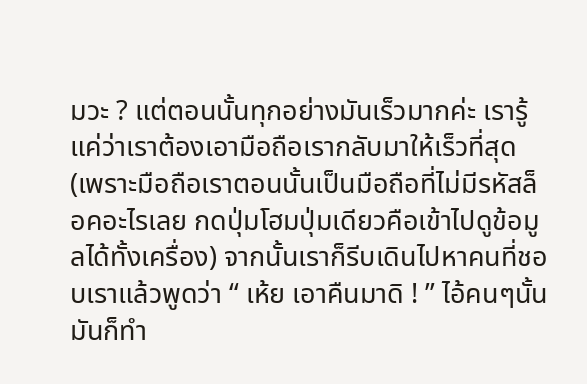มวะ ? แต่ตอนนั้นทุกอย่างมันเร็วมากค่ะ เรารู้แค่ว่าเราต้องเอามือถือเรากลับมาให้เร็วที่สุด (เพราะมือถือเราตอนนั้นเป็นมือถือที่ไม่มีรหัสล็อคอะไรเลย กดปุ่มโฮมปุ่มเดียวคือเข้าไปดูข้อมูลได้ทั้งเครื่อง) จากนั้นเราก็รีบเดินไปหาคนที่ชอบเราแล้วพูดว่า “ เห้ย เอาคืนมาดิ ! ” ไอ้คนๆนั้นมันก็ทำ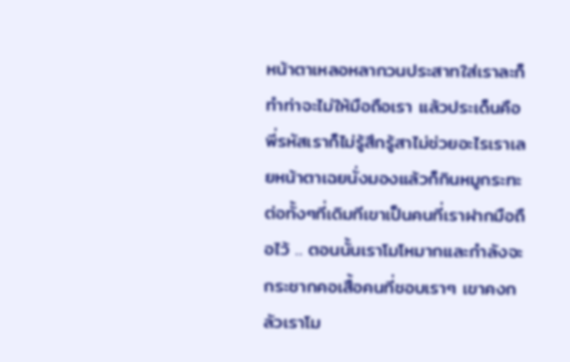หน้าตาเหลอหลากวนประสาทใส่เราละก็ทำท่าจะไม่ให้มือถือเรา แล้วประเด็นคือพี่รหัสเราก็ไม่รู้สึกรู้สาไม่ช่วยอะไรเราเลยหน้าตาเฉยนั่งมองแล้วก็กินหมูกระทะต่อทั้งๆที่เดิมทีเขาเป็นคนที่เราฝากมือถือไว้ .. ตอนนั้นเราโมโหมากและกำลังจะกระชากคอเสื้อคนที่ชอบเราๆ เขาคงกลัวเราโม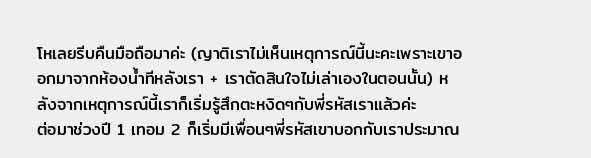โหเลยรีบคืนมือถือมาค่ะ (ญาติเราไม่เห็นเหตุการณ์นี้นะคะเพราะเขาออกมาจากห้องน้ำทีหลังเรา + เราตัดสินใจไม่เล่าเองในตอนนั้น) หลังจากเหตุการณ์นี้เราก็เริ่มรู้สึกตะหงิดๆกับพี่รหัสเราแล้วค่ะ
ต่อมาช่วงปี 1 เทอม 2 ก็เริ่มมีเพื่อนๆพี่รหัสเขาบอกกับเราประมาณ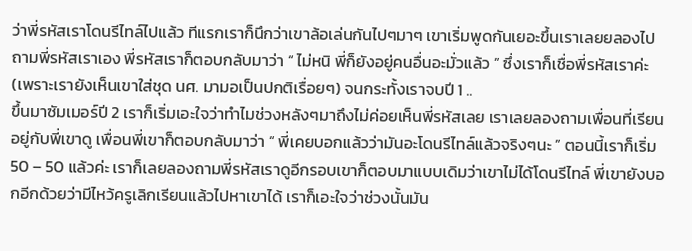ว่าพี่รหัสเราโดนรีไทล์ไปแล้ว ทีแรกเราก็นึกว่าเขาล้อเล่นกันไปๆมาๆ เขาเริ่มพูดกันเยอะขึ้นเราเลยยลองไปถามพี่รหัสเราเอง พี่รหัสเราก็ตอบกลับมาว่า “ ไม่หนิ พี่ก็ยังอยู่คนอื่นอะมั่วแล้ว ” ซึ่งเราก็เชื่อพี่รหัสเราค่ะ (เพราะเรายังเห็นเขาใส่ชุด นศ. มามอเป็นปกติเรื่อยๆ) จนกระทั้งเราจบปี 1 ..
ขึ้นมาซัมเมอร์ปี 2 เราก็เริ่มเอะใจว่าทำไมช่วงหลังๆมาถึงไม่ค่อยเห็นพี่รหัสเลย เราเลยลองถามเพื่อนที่เรียนอยู่กับพี่เขาดู เพื่อนพี่เขาก็ตอบกลับมาว่า “ พี่เคยบอกแล้วว่ามันอะโดนรีไทล์แล้วจริงๆนะ ” ตอนนี้เราก็เริ่ม 50 – 50 แล้วค่ะ เราก็เลยลองถามพี่รหัสเราดูอีกรอบเขาก็ตอบมาแบบเดิมว่าเขาไม่ได้โดนรีไทล์ พี่เขายังบอกอีกด้วยว่ามีไหว้ครูเลิกเรียนแล้วไปหาเขาได้ เราก็เอะใจว่าช่วงนั้นมัน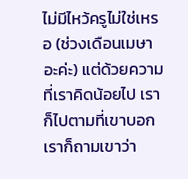ไม่มีไหว้ครูไม่ใช่เหรอ (ช่วงเดือนเมษาอะค่ะ) แต่ด้วยความที่เราคิดน้อยไป เราก็ไปตามที่เขาบอกเราก็ถามเขาว่า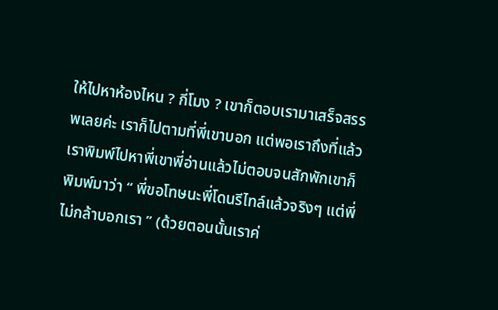ให้ไปหาห้องไหน ? กี่โมง ? เขาก็ตอบเรามาเสร็จสรรพเลยค่ะ เราก็ไปตามที่พี่เขาบอก แต่พอเราถึงที่แล้วเราพิมพ์ไปหาพี่เขาพี่อ่านแล้วไม่ตอบจนสักพักเขาก็พิมพ์มาว่า “ พี่ขอโทษนะพี่โดนรีไทล์แล้วจริงๆ แต่พี่ไม่กล้าบอกเรา ” (ด้วยตอนนั้นเราค่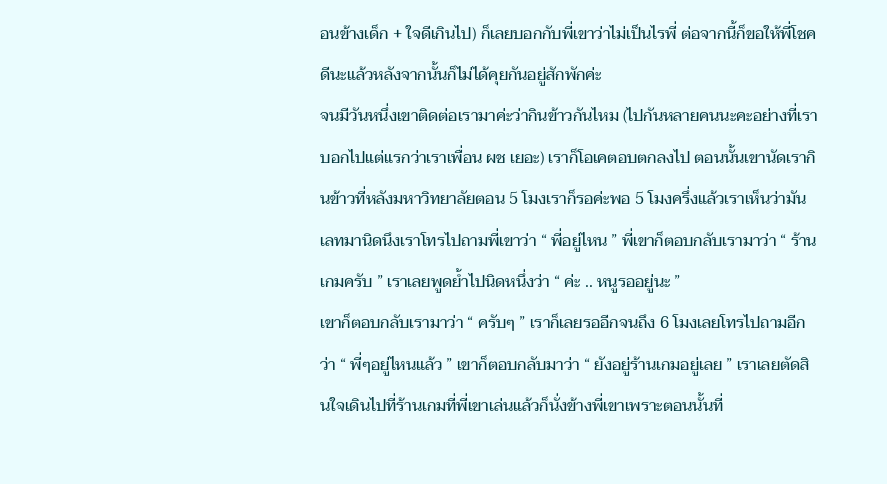อนข้างเด็ก + ใจดีเกินไป) ก็เลยบอกกับพี่เขาว่าไม่เป็นไรพี่ ต่อจากนี้ก็ขอให้พี่โชคดีนะแล้วหลังจากนั้นก็ไม่ได้คุยกันอยู่สักพักค่ะ
จนมีวันหนึ่งเขาติดต่อเรามาค่ะว่ากินข้าวกันไหม (ไปกันหลายคนนะคะอย่างที่เราบอกไปแต่แรกว่าเราเพื่อน ผช เยอะ) เราก็โอเคตอบตกลงไป ตอนนั้นเขานัดเรากินข้าวที่หลังมหาวิทยาลัยตอน 5 โมงเราก็รอค่ะพอ 5 โมงครึ่งแล้วเราเห็นว่ามันเลทมานิดนึงเราโทรไปถามพี่เขาว่า “ พี่อยู่ไหน ” พี่เขาก็ตอบกลับเรามาว่า “ ร้านเกมครับ ” เราเลยพูดย้ำไปนิดหนึ่งว่า “ ค่ะ .. หนูรออยู่นะ ”
เขาก็ตอบกลับเรามาว่า “ ครับๆ ” เราก็เลยรออีกจนถึง 6 โมงเลยโทรไปถามอีกว่า “ พี่ๆอยู่ไหนแล้ว ” เขาก็ตอบกลับมาว่า “ ยังอยู่ร้านเกมอยู่เลย ” เราเลยตัดสินใจเดินไปที่ร้านเกมที่พี่เขาเล่นแล้วก็นั่งข้างพี่เขาเพราะตอนนั้นที่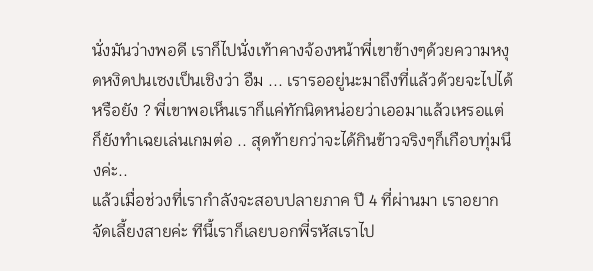นั่งมันว่างพอดี เราก็ไปนั่งเท้าคางจ้องหน้าพี่เขาข้างๆด้วยความหงุดหงิดปนเซงเป็นเชิงว่า อืม ... เรารออยู่นะมาถึงที่แล้วด้วยจะไปได้หรือยัง ? พี่เขาพอเห็นเราก็แค่ทักนิดหน่อยว่าเออมาแล้วเหรอแต่ก็ยังทำเฉยเล่นเกมต่อ .. สุดท้ายกว่าจะได้กินข้าวจริงๆก็เกือบทุ่มนึงค่ะ..
แล้วเมื่อช่วงที่เรากำลังจะสอบปลายภาค ปี 4 ที่ผ่านมา เราอยากจัดเลี้ยงสายค่ะ ทีนี้เราก็เลยบอกพี่รหัสเราไป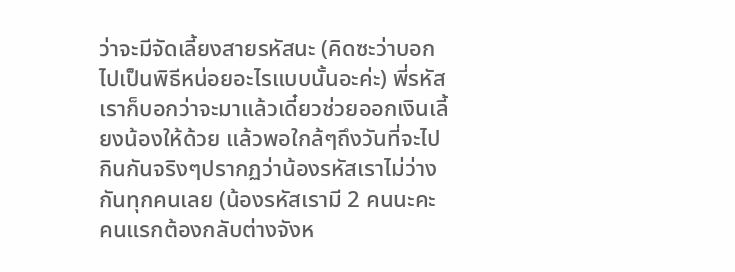ว่าจะมีจัดเลี้ยงสายรหัสนะ (คิดซะว่าบอกไปเป็นพิธีหน่อยอะไรแบบนั้นอะค่ะ) พี่รหัสเราก็บอกว่าจะมาแล้วเดี๋ยวช่วยออกเงินเลี้ยงน้องให้ด้วย แล้วพอใกล้ๆถึงวันที่จะไปกินกันจริงๆปรากฏว่าน้องรหัสเราไม่ว่างกันทุกคนเลย (น้องรหัสเรามี 2 คนนะคะ คนแรกต้องกลับต่างจังห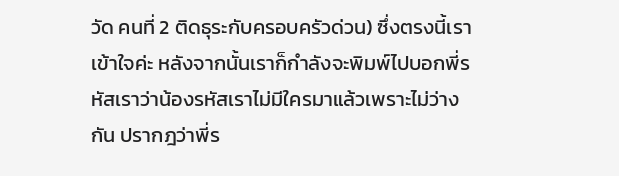วัด คนที่ 2 ติดธุระกับครอบครัวด่วน) ซึ่งตรงนี้เราเข้าใจค่ะ หลังจากนั้นเราก็กำลังจะพิมพ์ไปบอกพี่รหัสเราว่าน้องรหัสเราไม่มีใครมาแล้วเพราะไม่ว่างกัน ปรากฎว่าพี่ร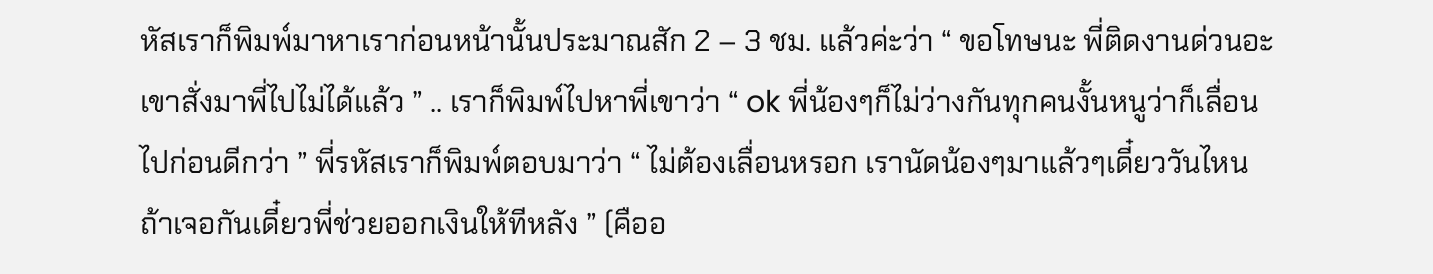หัสเราก็พิมพ์มาหาเราก่อนหน้านั้นประมาณสัก 2 – 3 ชม. แล้วค่ะว่า “ ขอโทษนะ พี่ติดงานด่วนอะเขาสั่งมาพี่ไปไม่ได้แล้ว ” .. เราก็พิมพ์ไปหาพี่เขาว่า “ ok พี่น้องๆก็ไม่ว่างกันทุกคนงั้นหนูว่าก็เลื่อนไปก่อนดีกว่า ” พี่รหัสเราก็พิมพ์ตอบมาว่า “ ไม่ต้องเลื่อนหรอก เรานัดน้องๆมาแล้วๆเดี๋ยววันไหนถ้าเจอกันเดี๋ยวพี่ช่วยออกเงินให้ทีหลัง ” (คืออ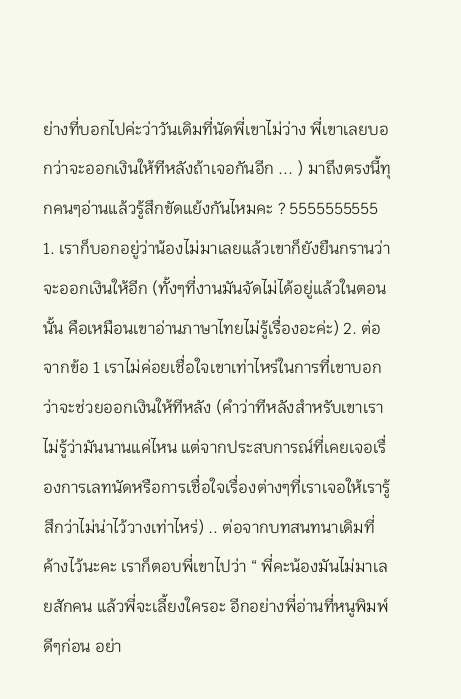ย่างที่บอกไปค่ะว่าวันเดิมที่นัดพี่เขาไม่ว่าง พี่เขาเลยบอกว่าจะออกเงินให้ทีหลังถ้าเจอกันอีก ... ) มาถึงตรงนี้ทุกคนๆอ่านแล้วรู้สึกขัดแย้งกันไหมคะ ? 5555555555 1. เราก็บอกอยู่ว่าน้องไม่มาเลยแล้วเขาก็ยังยืนกรานว่าจะออกเงินให้อีก (ทั้งๆที่งานมันจัดไม่ได้อยู่แล้วในตอนนั้น คือเหมือนเขาอ่านภาษาไทยไม่รู้เรื่องอะค่ะ) 2. ต่อจากข้อ 1 เราไม่ค่อยเชื่อใจเขาเท่าไหร่ในการที่เขาบอกว่าจะช่วยออกเงินให้ทีหลัง (คำว่าทีหลังสำหรับเขาเราไม่รู้ว่ามันนานแค่ไหน แต่จากประสบการณ์ที่เคยเจอเรื่องการเลทนัดหรือการเชื่อใจเรื่องต่างๆที่เราเจอให้เรารู้สึกว่าไม่น่าไว้วางเท่าไหร่) .. ต่อจากบทสนทนาเดิมที่ค้างไว้นะคะ เราก็ตอบพี่เขาไปว่า “ พี่คะน้องมันไม่มาเลยสักคน แล้วพี่จะเลี้ยงใครอะ อีกอย่างพี่อ่านที่หนูพิมพ์ดีๆก่อน อย่า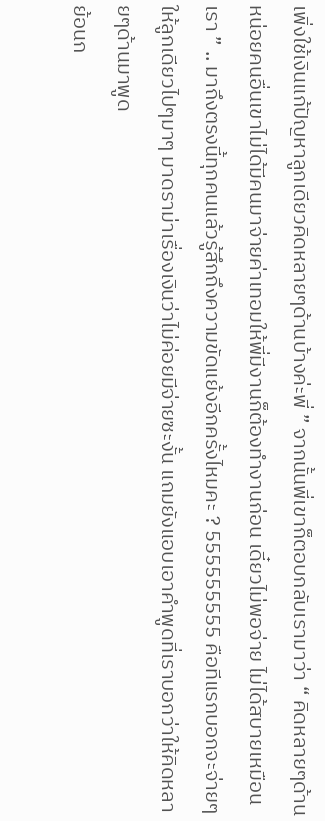เพิ่งใช้เงินแก้ปัญหาลูกเดียวคิดหลายๆด้านบ้างค่ะพี่ ” จากนั้นพี่เขาก็ตอบกลับเรามาว่า “ คิดหลายๆด้านหน่อยคนอื่นเขาไม่ได้มีคนมาจ่ายค่าเทอมให้พี่มีงานก็ต้องทำงานก่อน เดี๋ยวไม่พอจ่าย ไม่ได้สบายเหมือนเรา ” .. มาถึงตรงนี้ทุกคนแล้วรู้สึกถึงความขัดแย้งอีกครั้งไหมคะ ? 555555555 คือทีแรกบอกจะจ่ายๆให้ลูกเดียวไปๆมาๆ มาดราม่าเรื่องเงินว่าไม่ค่อยมีจ่ายซะงั้น แถมยังแอบเอาคำพูดที่เราบอกว่าให้คิดหลายๆด้านมาพูด
ย้อนก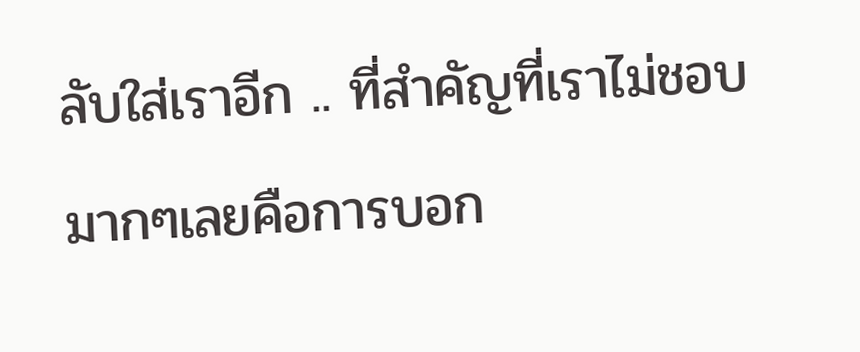ลับใส่เราอีก .. ที่สำคัญที่เราไม่ชอบมากๆเลยคือการบอก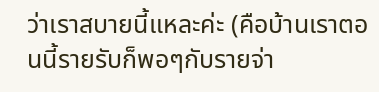ว่าเราสบายนี้แหละค่ะ (คือบ้านเราตอนนี้รายรับก็พอๆกับรายจ่า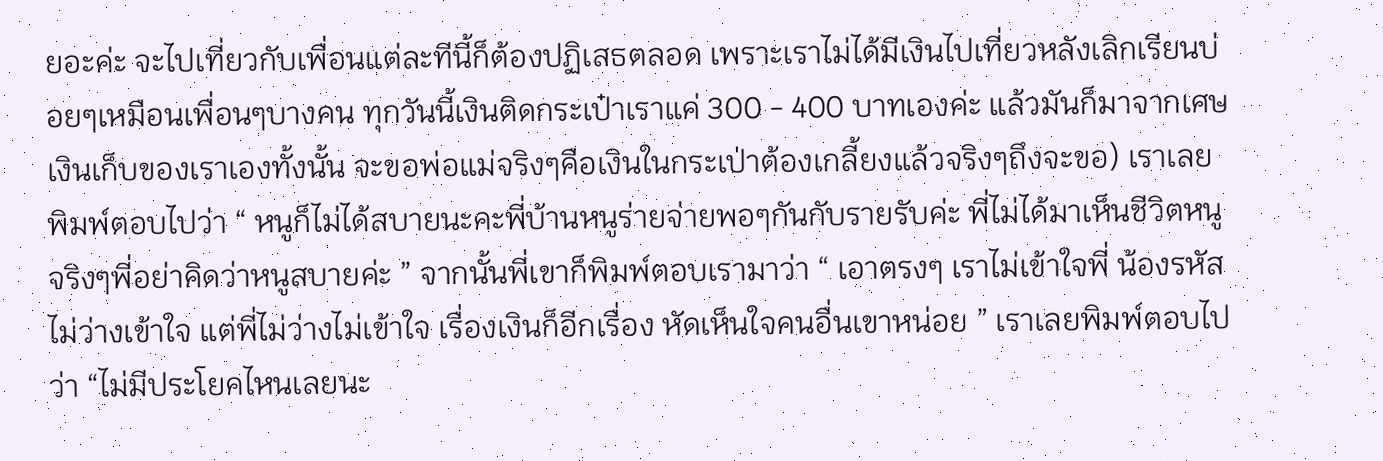ยอะค่ะ จะไปเที่ยวกับเพื่อนแต่ละทีนี้ก็ต้องปฏิเสธตลอด เพราะเราไม่ได้มีเงินไปเที่ยวหลังเลิกเรียนบ่อยๆเหมือนเพื่อนๆบางคน ทุกวันนี้เงินติดกระเป๋าเราแค่ 300 - 400 บาทเองค่ะ แล้วมันก็มาจากเศษเงินเก็บของเราเองทั้งนั้น จะขอพ่อแม่จริงๆคือเงินในกระเป่าต้องเกลี้ยงแล้วจริงๆถึงจะขอ) เราเลยพิมพ์ตอบไปว่า “ หนูก็ไม่ได้สบายนะคะพี่บ้านหนูร่ายจ่ายพอๆกันกับรายรับค่ะ พี่ไม่ได้มาเห็นชีวิตหนูจริงๆพี่อย่าคิดว่าหนูสบายค่ะ ” จากนั้นพี่เขาก็พิมพ์ตอบเรามาว่า “ เอาตรงๆ เราไม่เข้าใจพี่ น้องรหัสไม่ว่างเข้าใจ แต่พี่ไม่ว่างไม่เข้าใจ เรื่องเงินก็อีกเรื่อง หัดเห็นใจคนอื่นเขาหน่อย ” เราเลยพิมพ์ตอบไปว่า “ไม่มีประโยคไหนเลยนะ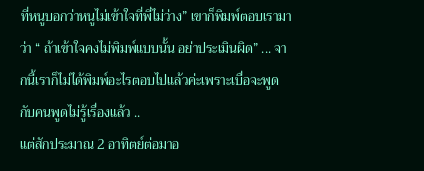ที่หนูบอกว่าหนูไม่เข้าใจที่พี่ไม่ว่าง” เขาก็พิมพ์ตอบเรามาว่า “ ถ้าเข้าใจคงไม่พิมพ์แบบนั้น อย่าประเมินผิด” ... จากนี้เราก็ไม่ได้พิมพ์อะไรตอบไปแล้วค่ะเพราะเบื่อจะพูดกับคนพูดไม่รู้เรื่องแล้ว ..
แต่สักประมาณ 2 อาทิตย์ต่อมาอ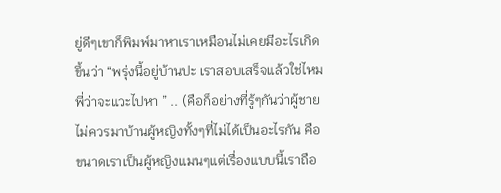ยู่ดีๆเขาก็พิมพ์มาหาเราเหมือนไม่เคยมีอะไรเกิดขึ้นว่า “พรุ่งนี้อยู่บ้านปะ เราสอบเสร็จแล้วใช่ไหม พี่ว่าจะแวะไปหา ” .. (คือก็อย่างที่รู้ๆกันว่าผู้ชายไม่ควรมาบ้านผู้หญิงทั้งๆที่ไม่ได้เป็นอะไรกัน คือขนาดเราเป็นผู้หญิงแมนๆแต่เรื่องแบบนี้เราถือ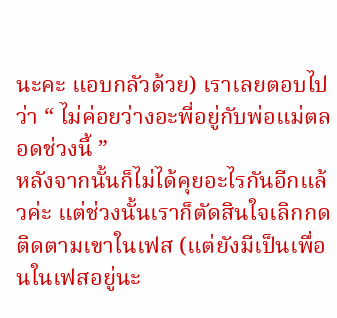นะคะ แอบกลัวด้วย) เราเลยตอบไปว่า “ ไม่ค่อยว่างอะพี่อยู่กับพ่อแม่ตลอดช่วงนี้ ”
หลังจากนั้นก็ไม่ได้คุยอะไรกันอีกแล้วค่ะ แต่ช่วงนั้นเราก็ตัดสินใจเลิกกดติดตามเขาในเฟส (แต่ยังมีเป็นเพื่อนในเฟสอยู่นะ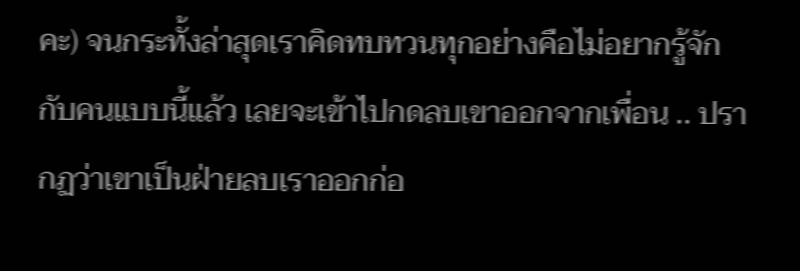คะ) จนกระทั้งล่าสุดเราคิดทบทวนทุกอย่างคือไม่อยากรู้จักกับคนแบบนี้แล้ว เลยจะเข้าไปกดลบเขาออกจากเพื่อน .. ปรากฏว่าเขาเป็นฝ่ายลบเราออกก่อ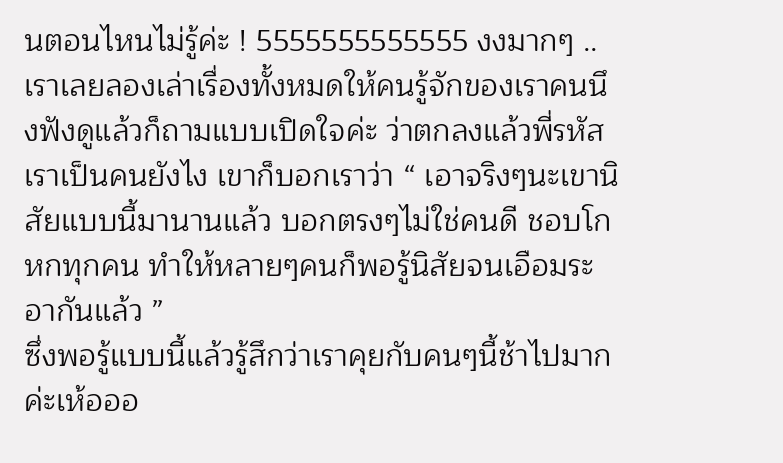นตอนไหนไม่รู้ค่ะ ! 5555555555555 งงมากๆ .. เราเลยลองเล่าเรื่องทั้งหมดให้คนรู้จักของเราคนนึงฟังดูแล้วก็ถามแบบเปิดใจค่ะ ว่าตกลงแล้วพี่รหัสเราเป็นคนยังไง เขาก็บอกเราว่า “ เอาจริงๆนะเขานิสัยแบบนี้มานานแล้ว บอกตรงๆไม่ใช่คนดี ชอบโกหกทุกคน ทำให้หลายๆคนก็พอรู้นิสัยจนเอือมระอากันแล้ว ”
ซึ่งพอรู้แบบนี้แล้วรู้สึกว่าเราคุยกับคนๆนี้ช้าไปมากค่ะเห้อออ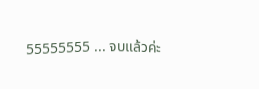55555555 ... จบแล้วค่ะ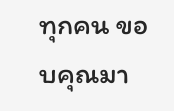ทุกคน ขอบคุณมา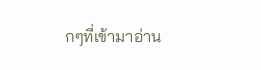กๆที่เข้ามาอ่าน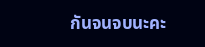กันจนจบนะคะ